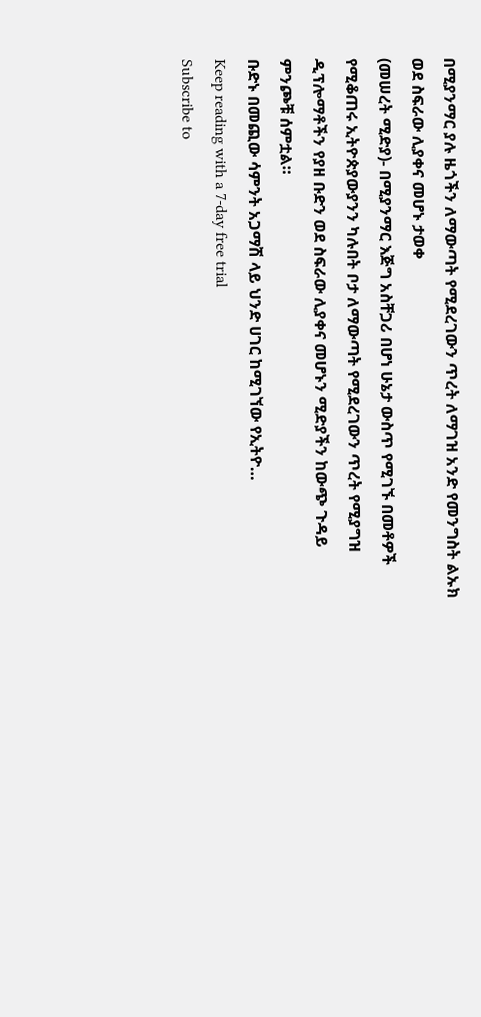በሚያንማር ያሉ ዜጎችን ለማውጣት የሚደረገውን ጥረት ለማገዝ አንድ የመንግስት ልኡክ ወደ ስፍራው ሊያቀና መሆኑ ታወቀ
(መሠረት ሚድያ)- በሚያንማር እጅግ አስቸጋሪ በሆነ ሁኔታ ውስጥ የሚገኙ በመቶዎች የሚቆጠሩ ኢትዮጵያውያንን ካሉበት ቦታ ለማውጣት የሚደረገውን ጥረት የሚያግዝ ዲፕሎማቶችን የያዘ ቡድን ወደ ስፍራው ሊያቀና መሆኑን ሚድያችን ከውጭ ጉዳይ ምንጮቹ ሰምቷል።
ቡድኑ በመጪው ሳምንት አጋማሽ ላይ ህንድ ሀገር ከሚገኘው የኢትዮ…
Keep reading with a 7-day free trial
Subscribe to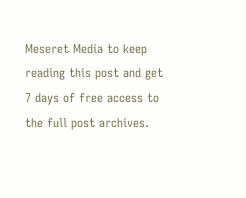Meseret Media to keep reading this post and get 7 days of free access to the full post archives.